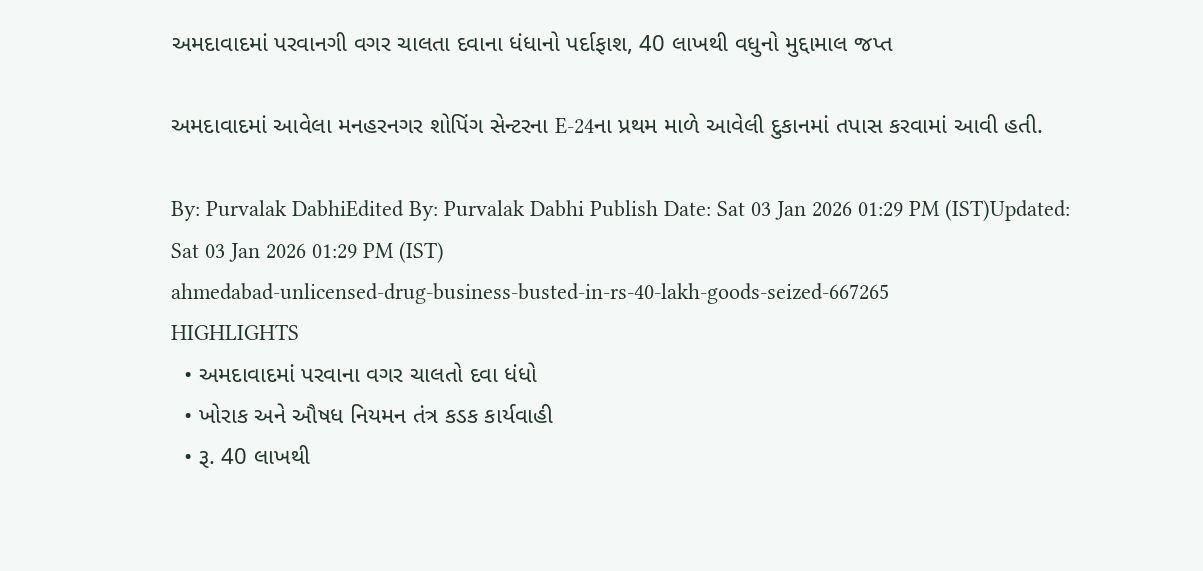અમદાવાદમાં પરવાનગી વગર ચાલતા દવાના ધંધાનો પર્દાફાશ, 40 લાખથી વધુનો મુદ્દામાલ જપ્ત

અમદાવાદમાં આવેલા મનહરનગર શોપિંગ સેન્ટરના E-24ના પ્રથમ માળે આવેલી દુકાનમાં તપાસ કરવામાં આવી હતી.

By: Purvalak DabhiEdited By: Purvalak Dabhi Publish Date: Sat 03 Jan 2026 01:29 PM (IST)Updated: Sat 03 Jan 2026 01:29 PM (IST)
ahmedabad-unlicensed-drug-business-busted-in-rs-40-lakh-goods-seized-667265
HIGHLIGHTS
  • અમદાવાદમાં પરવાના વગર ચાલતો દવા ધંધો
  • ખોરાક અને ઔષધ નિયમન તંત્ર કડક કાર્યવાહી
  • રૂ. 40 લાખથી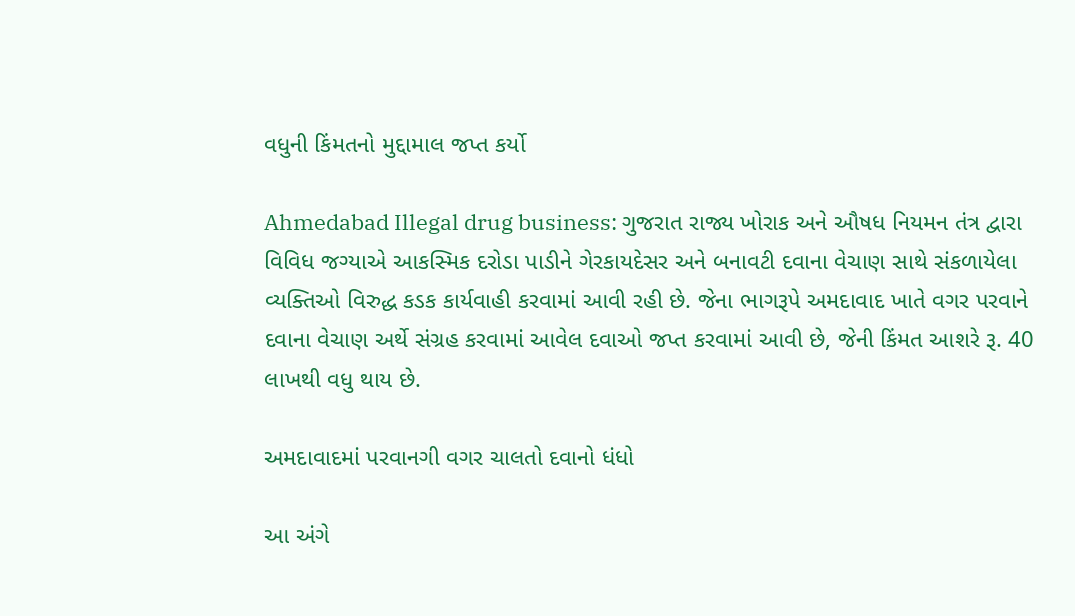વધુની કિંમતનો મુદ્દામાલ જપ્ત કર્યો

Ahmedabad Illegal drug business: ગુજરાત રાજ્ય ખોરાક અને ઔષધ નિયમન તંત્ર દ્વારા વિવિધ જગ્યાએ આકસ્મિક દરોડા પાડીને ગેરકાયદેસર અને બનાવટી દવાના વેચાણ સાથે સંકળાયેલા વ્યક્તિઓ વિરુદ્ધ કડક કાર્યવાહી કરવામાં આવી રહી છે. જેના ભાગરૂપે અમદાવાદ ખાતે વગર પરવાને દવાના વેચાણ અર્થે સંગ્રહ કરવામાં આવેલ દવાઓ જપ્ત કરવામાં આવી છે, જેની કિંમત આશરે રૂ. 40 લાખથી વધુ થાય છે.

અમદાવાદમાં પરવાનગી વગર ચાલતો દવાનો ધંધો

આ અંગે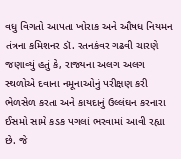વધુ વિગતો આપતા ખોરાક અને ઔષધ નિયમન તંત્રના કમિશનર ડૉ. રતનકંવર ગઢવી ચારણે જણાવ્યું હતું કે, રાજ્યના અલગ અલગ સ્થળોએ દવાના નમૂનાઓનું પરીક્ષણ કરી ભેળસેળ કરતા અને કાયદાનું ઉલ્લંઘન કરનારા ઈસમો સામે કડક પગલાં ભરવામાં આવી રહ્યા છે. જે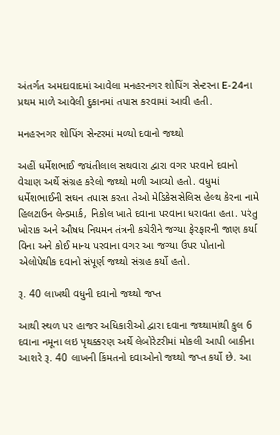અંતર્ગત અમદાવાદમાં આવેલા મનહરનગર શોપિંગ સેન્ટરના E-24ના પ્રથમ માળે આવેલી દુકાનમાં તપાસ કરવામાં આવી હતી.

મનહરનગર શોપિંગ સેન્ટરમાં મળ્યો દવાનો જથ્થો

અહીં ધર્મેશભાઈ જયંતીલાલ સથવારા દ્વારા વગર પરવાને દવાનો વેચાણ અર્થે સંગ્રહ કરેલો જથ્થો મળી આવ્યો હતો. વધુમાં ધર્મેશભાઈની સઘન તપાસ કરતા તેઓ મેડિકેસસેલિસ હેલ્થ કેરના નામે હિલટાઉન લેન્ડમાર્ક, નિકોલ ખાતે દવાના પરવાના ધરાવતા હતા. પરંતુ ખોરાક અને ઔષધ નિયમન તંત્રની કચેરીને જગ્યા ફેરફારની જાણ કર્યા વિના અને કોઈ માન્ય પરવાના વગર આ જગ્યા ઉપર પોતાનો એલોપેથીક દવાનો સંપૂર્ણ જથ્થો સંગ્રહ કર્યો હતો.

રૂ. 40 લાખથી વધુની દવાનો જથ્થો જપ્ત

આથી સ્થળ પર હાજર અધિકારીઓ દ્વારા દવાના જથ્થામાંથી કુલ 6 દવાના નમૂના લઇ પૃથક્કરણ અર્થે લેબોરેટરીમાં મોકલી આપી બાકીના આશરે રૂ. 40 લાખની કિંમતનો દવાઓનો જથ્થો જપ્ત કર્યો છે. આ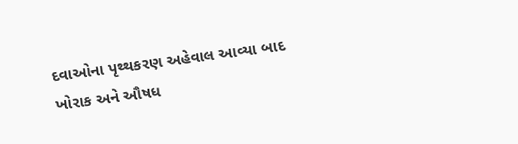દવાઓના પૃથ્થકરણ અહેવાલ આવ્યા બાદ ખોરાક અને ઔષધ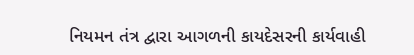નિયમન તંત્ર દ્વારા આગળની કાયદેસરની કાર્યવાહી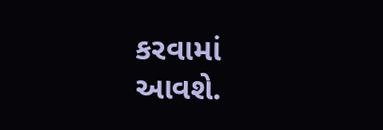કરવામાં આવશે.